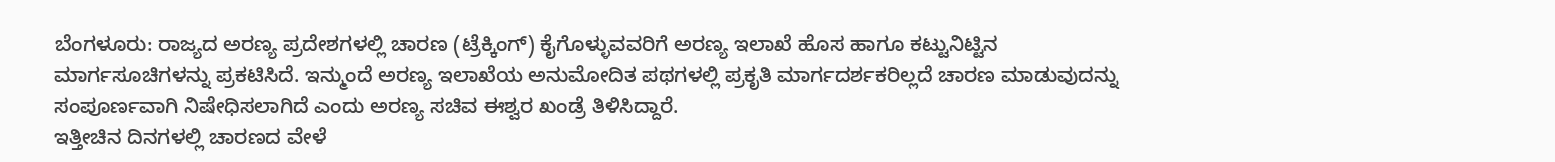ಬೆಂಗಳೂರು: ರಾಜ್ಯದ ಅರಣ್ಯ ಪ್ರದೇಶಗಳಲ್ಲಿ ಚಾರಣ (ಟ್ರೆಕ್ಕಿಂಗ್) ಕೈಗೊಳ್ಳುವವರಿಗೆ ಅರಣ್ಯ ಇಲಾಖೆ ಹೊಸ ಹಾಗೂ ಕಟ್ಟುನಿಟ್ಟಿನ ಮಾರ್ಗಸೂಚಿಗಳನ್ನು ಪ್ರಕಟಿಸಿದೆ. ಇನ್ಮುಂದೆ ಅರಣ್ಯ ಇಲಾಖೆಯ ಅನುಮೋದಿತ ಪಥಗಳಲ್ಲಿ ಪ್ರಕೃತಿ ಮಾರ್ಗದರ್ಶಕರಿಲ್ಲದೆ ಚಾರಣ ಮಾಡುವುದನ್ನು ಸಂಪೂರ್ಣವಾಗಿ ನಿಷೇಧಿಸಲಾಗಿದೆ ಎಂದು ಅರಣ್ಯ ಸಚಿವ ಈಶ್ವರ ಖಂಡ್ರೆ ತಿಳಿಸಿದ್ದಾರೆ.
ಇತ್ತೀಚಿನ ದಿನಗಳಲ್ಲಿ ಚಾರಣದ ವೇಳೆ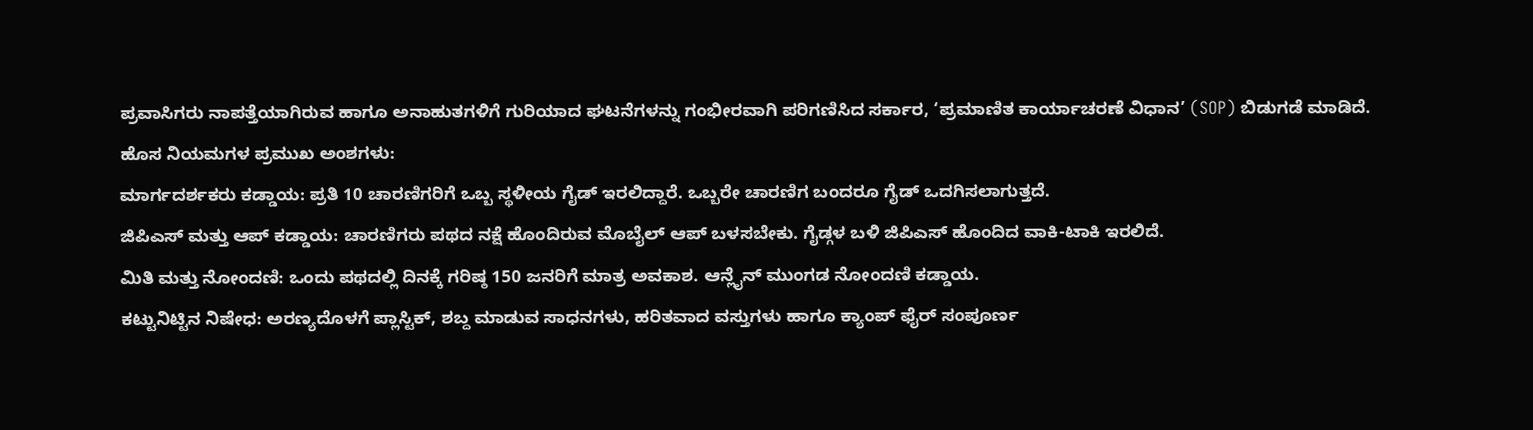ಪ್ರವಾಸಿಗರು ನಾಪತ್ತೆಯಾಗಿರುವ ಹಾಗೂ ಅನಾಹುತಗಳಿಗೆ ಗುರಿಯಾದ ಘಟನೆಗಳನ್ನು ಗಂಭೀರವಾಗಿ ಪರಿಗಣಿಸಿದ ಸರ್ಕಾರ, ‘ಪ್ರಮಾಣಿತ ಕಾರ್ಯಾಚರಣೆ ವಿಧಾನ’ (SOP) ಬಿಡುಗಡೆ ಮಾಡಿದೆ.
ಹೊಸ ನಿಯಮಗಳ ಪ್ರಮುಖ ಅಂಶಗಳು:
ಮಾರ್ಗದರ್ಶಕರು ಕಡ್ಡಾಯ: ಪ್ರತಿ 10 ಚಾರಣಿಗರಿಗೆ ಒಬ್ಬ ಸ್ಥಳೀಯ ಗೈಡ್ ಇರಲಿದ್ದಾರೆ. ಒಬ್ಬರೇ ಚಾರಣಿಗ ಬಂದರೂ ಗೈಡ್ ಒದಗಿಸಲಾಗುತ್ತದೆ.
ಜಿಪಿಎಸ್ ಮತ್ತು ಆಪ್ ಕಡ್ಡಾಯ: ಚಾರಣಿಗರು ಪಥದ ನಕ್ಷೆ ಹೊಂದಿರುವ ಮೊಬೈಲ್ ಆಪ್ ಬಳಸಬೇಕು. ಗೈಡ್ಗಳ ಬಳಿ ಜಿಪಿಎಸ್ ಹೊಂದಿದ ವಾಕಿ-ಟಾಕಿ ಇರಲಿದೆ.
ಮಿತಿ ಮತ್ತು ನೋಂದಣಿ: ಒಂದು ಪಥದಲ್ಲಿ ದಿನಕ್ಕೆ ಗರಿಷ್ಠ 150 ಜನರಿಗೆ ಮಾತ್ರ ಅವಕಾಶ. ಆನ್ಲೈನ್ ಮುಂಗಡ ನೋಂದಣಿ ಕಡ್ಡಾಯ.
ಕಟ್ಟುನಿಟ್ಟಿನ ನಿಷೇಧ: ಅರಣ್ಯದೊಳಗೆ ಪ್ಲಾಸ್ಟಿಕ್, ಶಬ್ದ ಮಾಡುವ ಸಾಧನಗಳು, ಹರಿತವಾದ ವಸ್ತುಗಳು ಹಾಗೂ ಕ್ಯಾಂಪ್ ಫೈರ್ ಸಂಪೂರ್ಣ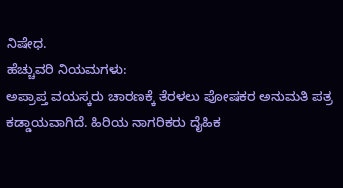ನಿಷೇಧ.
ಹೆಚ್ಚುವರಿ ನಿಯಮಗಳು:
ಅಪ್ರಾಪ್ತ ವಯಸ್ಕರು ಚಾರಣಕ್ಕೆ ತೆರಳಲು ಪೋಷಕರ ಅನುಮತಿ ಪತ್ರ ಕಡ್ಡಾಯವಾಗಿದೆ. ಹಿರಿಯ ನಾಗರಿಕರು ದೈಹಿಕ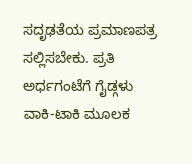ಸದೃಢತೆಯ ಪ್ರಮಾಣಪತ್ರ ಸಲ್ಲಿಸಬೇಕು. ಪ್ರತಿ ಅರ್ಧಗಂಟೆಗೆ ಗೈಡ್ಗಳು ವಾಕಿ-ಟಾಕಿ ಮೂಲಕ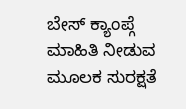ಬೇಸ್ ಕ್ಯಾಂಪ್ಗೆ ಮಾಹಿತಿ ನೀಡುವ ಮೂಲಕ ಸುರಕ್ಷತೆ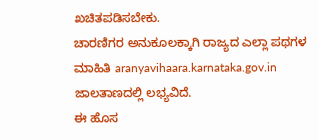ಖಚಿತಪಡಿಸಬೇಕು.
ಚಾರಣಿಗರ ಅನುಕೂಲಕ್ಕಾಗಿ ರಾಜ್ಯದ ಎಲ್ಲಾ ಪಥಗಳ ಮಾಹಿತಿ aranyavihaara.karnataka.gov.in ಜಾಲತಾಣದಲ್ಲಿ ಲಭ್ಯವಿದೆ.
ಈ ಹೊಸ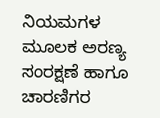ನಿಯಮಗಳ ಮೂಲಕ ಅರಣ್ಯ ಸಂರಕ್ಷಣೆ ಹಾಗೂ ಚಾರಣಿಗರ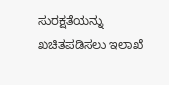ಸುರಕ್ಷತೆಯನ್ನು ಖಚಿತಪಡಿಸಲು ಇಲಾಖೆ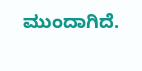ಮುಂದಾಗಿದೆ.